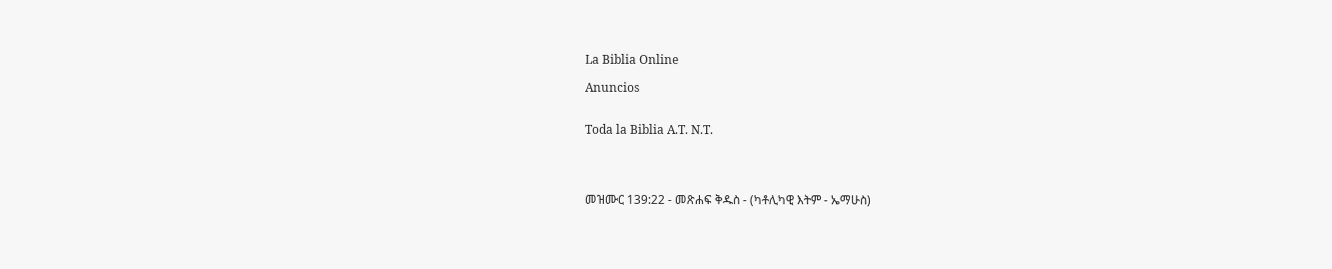La Biblia Online

Anuncios


Toda la Biblia A.T. N.T.




መዝሙር 139:22 - መጽሐፍ ቅዱስ - (ካቶሊካዊ እትም - ኤማሁስ)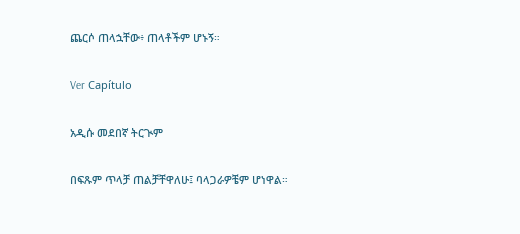ጨርሶ ጠላኋቸው፥ ጠላቶችም ሆኑኝ።

Ver Capítulo

አዲሱ መደበኛ ትርጒም

በፍጹም ጥላቻ ጠልቻቸዋለሁ፤ ባላጋራዎቼም ሆነዋል።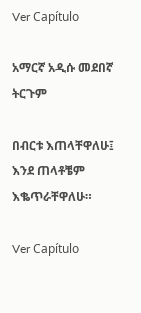Ver Capítulo

አማርኛ አዲሱ መደበኛ ትርጉም

በብርቱ እጠላቸዋለሁ፤ እንደ ጠላቶቼም እቈጥራቸዋለሁ።

Ver Capítulo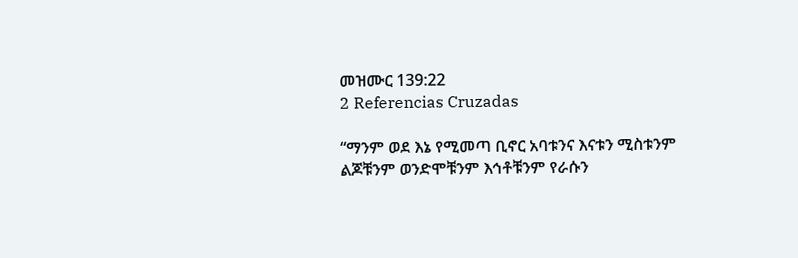መዝሙር 139:22
2 Referencias Cruzadas

“ማንም ወደ እኔ የሚመጣ ቢኖር አባቱንና እናቱን ሚስቱንም ልጆቹንም ወንድሞቹንም እኅቶቹንም የራሱን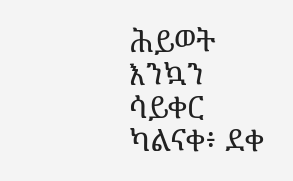ሕይወት እንኳን ሳይቀር ካልናቀ፥ ደቀ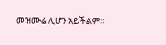መዝሙሬ ሊሆን አይችልም።